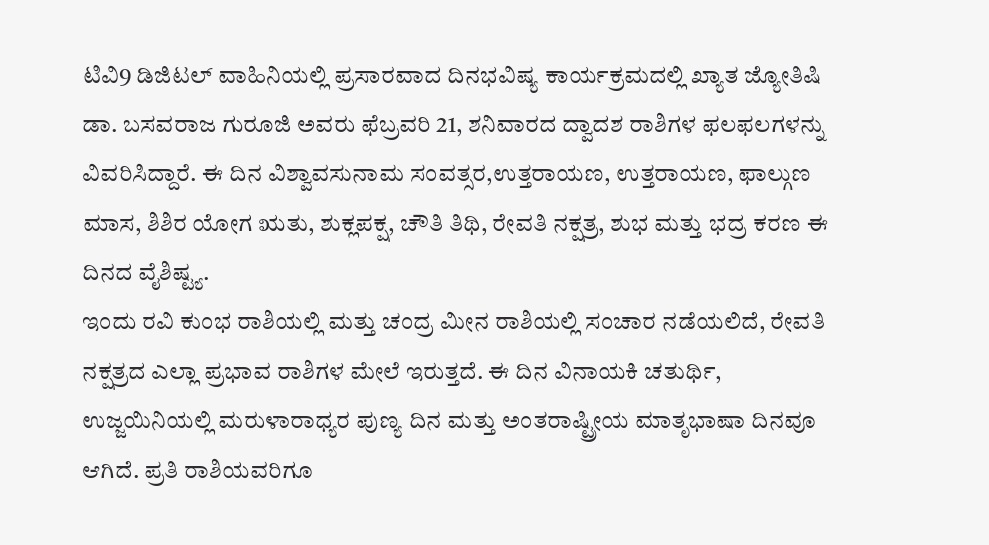ಟಿವಿ9 ಡಿಜಿಟಲ್ ವಾಹಿನಿಯಲ್ಲಿ ಪ್ರಸಾರವಾದ ದಿನಭವಿಷ್ಯ ಕಾರ್ಯಕ್ರಮದಲ್ಲಿ ಖ್ಯಾತ ಜ್ಯೋತಿಷಿ ಡಾ. ಬಸವರಾಜ ಗುರೂಜಿ ಅವರು ಫೆಬ್ರವರಿ 21, ಶನಿವಾರದ ದ್ವಾದಶ ರಾಶಿಗಳ ಫಲಫಲಗಳನ್ನು ವಿವರಿಸಿದ್ದಾರೆ. ಈ ದಿನ ವಿಶ್ವಾವಸುನಾಮ ಸಂವತ್ಸರ,ಉತ್ತರಾಯಣ, ಉತ್ತರಾಯಣ, ಫಾಲ್ಗುಣ ಮಾಸ, ಶಿಶಿರ ಯೋಗ ಋತು, ಶುಕ್ಲಪಕ್ಷ, ಚೌತಿ ತಿಥಿ, ರೇವತಿ ನಕ್ಷತ್ರ, ಶುಭ ಮತ್ತು ಭದ್ರ ಕರಣ ಈ ದಿನದ ವೈಶಿಷ್ಟ್ಯ.
ಇಂದು ರವಿ ಕುಂಭ ರಾಶಿಯಲ್ಲಿ ಮತ್ತು ಚಂದ್ರ ಮೀನ ರಾಶಿಯಲ್ಲಿ ಸಂಚಾರ ನಡೆಯಲಿದೆ, ರೇವತಿ ನಕ್ಷತ್ರದ ಎಲ್ಲಾ ಪ್ರಭಾವ ರಾಶಿಗಳ ಮೇಲೆ ಇರುತ್ತದೆ. ಈ ದಿನ ವಿನಾಯಕಿ ಚತುರ್ಥಿ, ಉಜ್ಜಯಿನಿಯಲ್ಲಿ ಮರುಳಾರಾಧ್ಯರ ಪುಣ್ಯ ದಿನ ಮತ್ತು ಅಂತರಾಷ್ಟ್ರೀಯ ಮಾತೃಭಾಷಾ ದಿನವೂ ಆಗಿದೆ. ಪ್ರತಿ ರಾಶಿಯವರಿಗೂ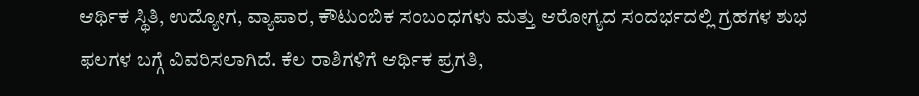ಆರ್ಥಿಕ ಸ್ಥಿತಿ, ಉದ್ಯೋಗ, ವ್ಯಾಪಾರ, ಕೌಟುಂಬಿಕ ಸಂಬಂಧಗಳು ಮತ್ತು ಆರೋಗ್ಯದ ಸಂದರ್ಭದಲ್ಲಿ ಗ್ರಹಗಳ ಶುಭ ಫಲಗಳ ಬಗ್ಗೆ ವಿವರಿಸಲಾಗಿದೆ. ಕೆಲ ರಾಶಿಗಳಿಗೆ ಆರ್ಥಿಕ ಪ್ರಗತಿ,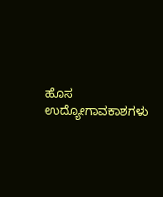ಹೊಸ ಉದ್ಯೋಗಾವಕಾಶಗಳು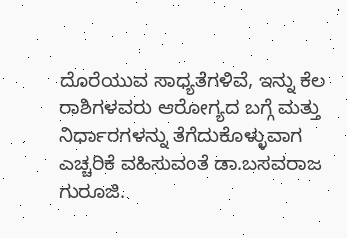ದೊರೆಯುವ ಸಾಧ್ಯತೆಗಳಿವೆ, ಇನ್ನು ಕೆಲ ರಾಶಿಗಳವರು ಆರೋಗ್ಯದ ಬಗ್ಗೆ ಮತ್ತು ನಿರ್ಧಾರಗಳನ್ನು ತೆಗೆದುಕೊಳ್ಳುವಾಗ ಎಚ್ಚರಿಕೆ ವಹಿಸುವಂತೆ ಡಾ.ಬಸವರಾಜ ಗುರೂಜಿ.